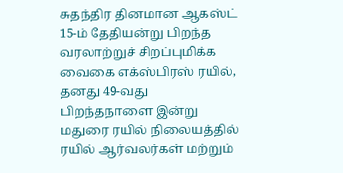சுதந்திர தினமான ஆகஸ்ட் 15-ம் தேதியன்று பிறந்த வரலாற்றுச் சிறப்புமிக்க வைகை எக்ஸ்பிரஸ் ரயில், தனது 49-வது பிறந்தநாளை இன்று மதுரை ரயில் நிலையத்தில் ரயில் ஆர்வலர்கள் மற்றும்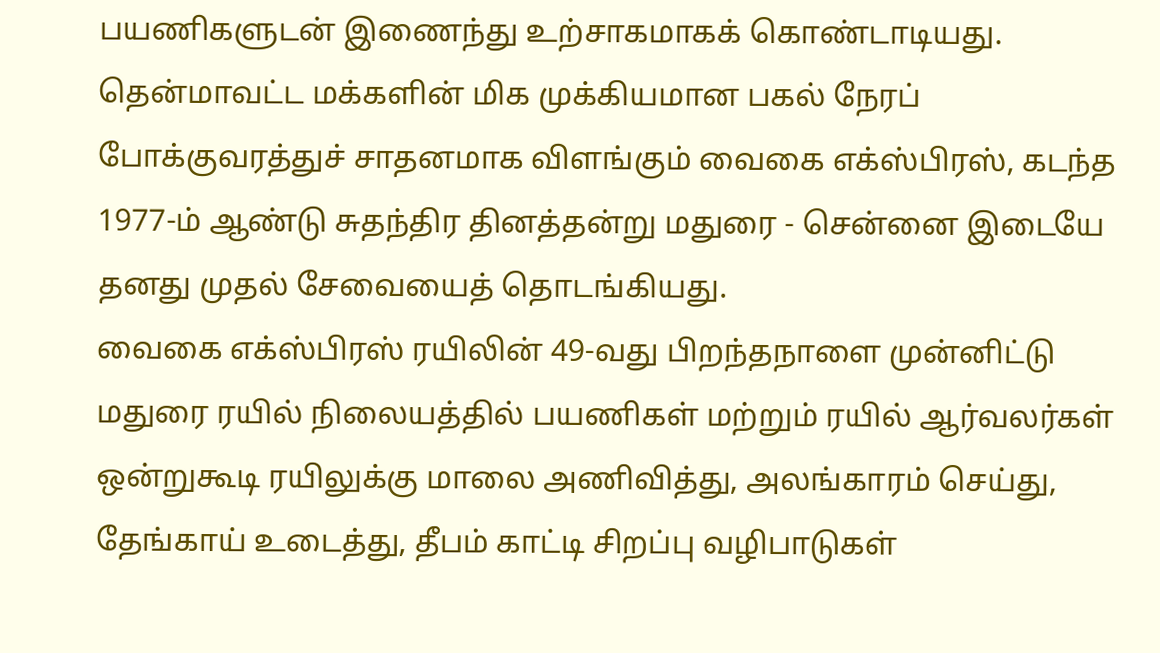பயணிகளுடன் இணைந்து உற்சாகமாகக் கொண்டாடியது.
தென்மாவட்ட மக்களின் மிக முக்கியமான பகல் நேரப் போக்குவரத்துச் சாதனமாக விளங்கும் வைகை எக்ஸ்பிரஸ், கடந்த 1977-ம் ஆண்டு சுதந்திர தினத்தன்று மதுரை - சென்னை இடையே தனது முதல் சேவையைத் தொடங்கியது.
வைகை எக்ஸ்பிரஸ் ரயிலின் 49-வது பிறந்தநாளை முன்னிட்டு மதுரை ரயில் நிலையத்தில் பயணிகள் மற்றும் ரயில் ஆர்வலர்கள் ஒன்றுகூடி ரயிலுக்கு மாலை அணிவித்து, அலங்காரம் செய்து, தேங்காய் உடைத்து, தீபம் காட்டி சிறப்பு வழிபாடுகள்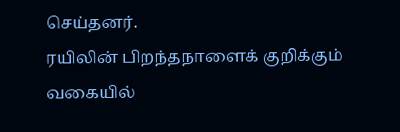செய்தனர்.
ரயிலின் பிறந்தநாளைக் குறிக்கும் வகையில்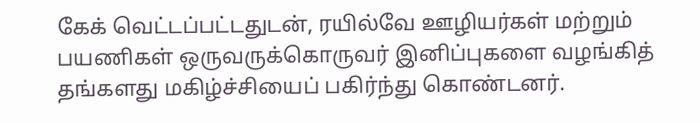கேக் வெட்டப்பட்டதுடன், ரயில்வே ஊழியர்கள் மற்றும் பயணிகள் ஒருவருக்கொருவர் இனிப்புகளை வழங்கித் தங்களது மகிழ்ச்சியைப் பகிர்ந்து கொண்டனர்.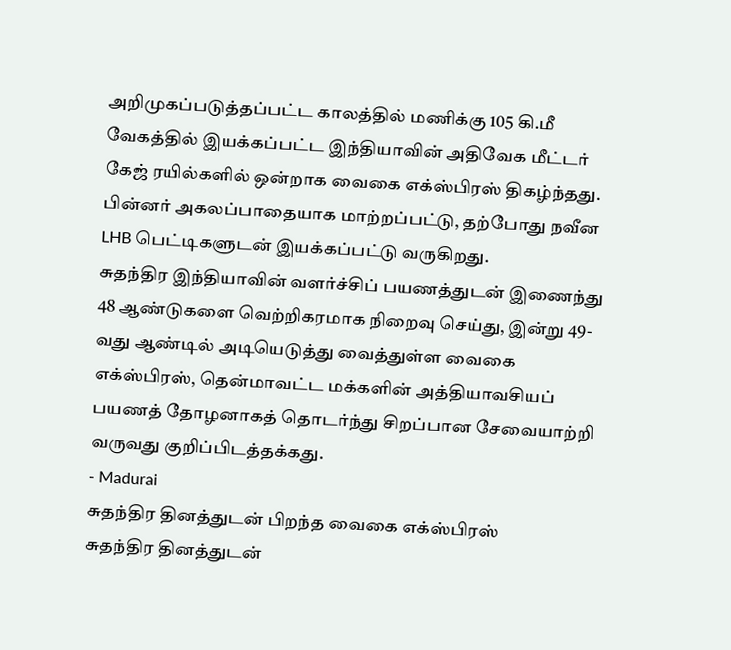அறிமுகப்படுத்தப்பட்ட காலத்தில் மணிக்கு 105 கி.மீ வேகத்தில் இயக்கப்பட்ட இந்தியாவின் அதிவேக மீட்டர் கேஜ் ரயில்களில் ஒன்றாக வைகை எக்ஸ்பிரஸ் திகழ்ந்தது. பின்னர் அகலப்பாதையாக மாற்றப்பட்டு, தற்போது நவீன LHB பெட்டிகளுடன் இயக்கப்பட்டு வருகிறது.
சுதந்திர இந்தியாவின் வளர்ச்சிப் பயணத்துடன் இணைந்து 48 ஆண்டுகளை வெற்றிகரமாக நிறைவு செய்து, இன்று 49-வது ஆண்டில் அடியெடுத்து வைத்துள்ள வைகை எக்ஸ்பிரஸ், தென்மாவட்ட மக்களின் அத்தியாவசியப் பயணத் தோழனாகத் தொடர்ந்து சிறப்பான சேவையாற்றி வருவது குறிப்பிடத்தக்கது.
- Madurai
சுதந்திர தினத்துடன் பிறந்த வைகை எக்ஸ்பிரஸ்
சுதந்திர தினத்துடன்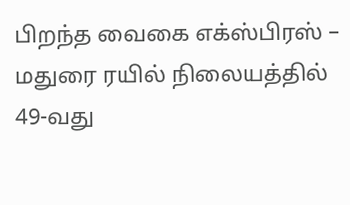பிறந்த வைகை எக்ஸ்பிரஸ் – மதுரை ரயில் நிலையத்தில் 49-வது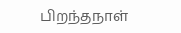பிறந்தநாள்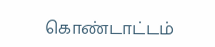கொண்டாட்டம்